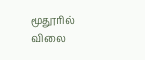மூதூரில் விலை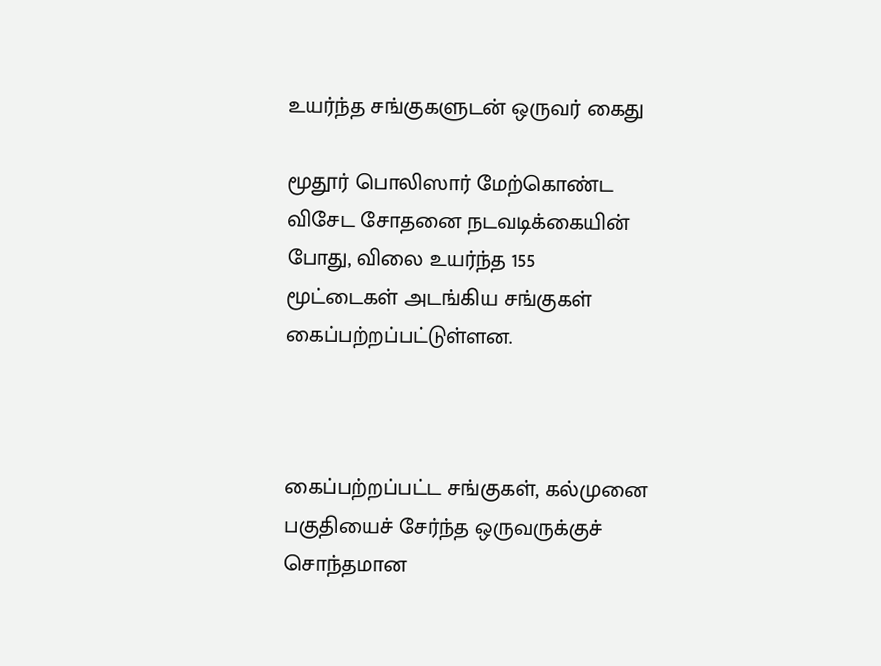உயர்ந்த சங்குகளுடன் ஒருவர் கைது

மூதூர் பொலிஸார் மேற்கொண்ட விசேட சோதனை நடவடிக்கையின் போது, விலை உயர்ந்த 155 மூட்டைகள் அடங்கிய சங்குகள் கைப்பற்றப்பட்டுள்ளன.



கைப்பற்றப்பட்ட சங்குகள், கல்முனை பகுதியைச் சேர்ந்த ஒருவருக்குச் சொந்தமான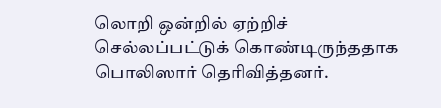லொறி ஒன்றில் ஏற்றிச் செல்லப்பட்டுக் கொண்டிருந்ததாக பொலிஸார் தெரிவித்தனர்.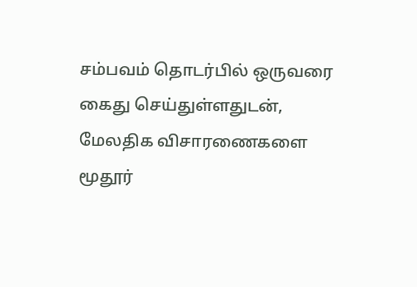சம்பவம் தொடர்பில் ஒருவரை கைது செய்துள்ளதுடன், மேலதிக விசாரணைகளை மூதூர்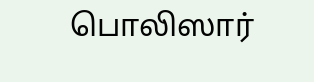பொலிஸார்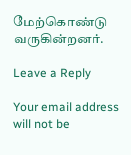மேற்கொண்டு வருகின்றனர்.

Leave a Reply

Your email address will not be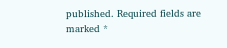published. Required fields are marked *